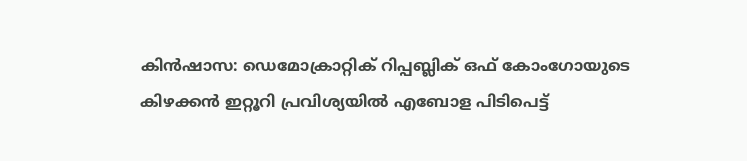കിൻഷാസ: ഡെമോക്രാറ്റിക് റിപ്പബ്ലിക് ഒഫ് കോംഗോയുടെ കിഴക്കൻ ഇറ്റൂറി പ്രവിശ്യയിൽ എബോള പിടിപെട്ട്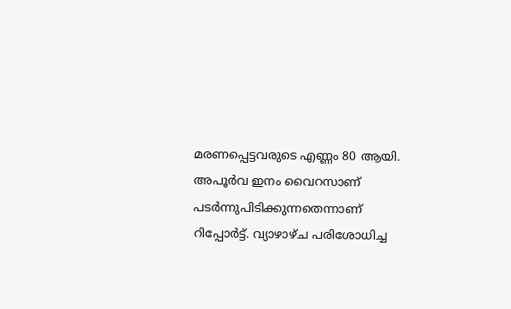മരണപ്പെട്ടവരുടെ എണ്ണം 80 ആയി. അപൂർവ ഇനം വൈറസാണ് പടർന്നുപിടിക്കുന്നതെന്നാണ് റിപ്പോർട്ട്. വ്യാഴാഴ്ച പരിശോധിച്ച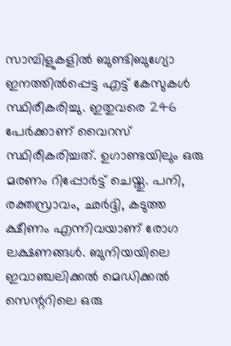സാമ്പിളുകളിൽ ബുണ്ടിബുഗ്യോ ഇനത്തിൽപ്പെട്ട എട്ട് കേസുകൾ സ്ഥിരീകരിച്ചു. ഇതുവരെ 246 പേർക്കാണ് വൈറസ് സ്ഥിരീകരിച്ചത്. ഉഗാണ്ടയിലും ഒരു മരണം റിപ്പോർട്ട് ചെയ്തു. പനി, രക്തസ്രാവം, ഛർദ്ദി, കടുത്ത ക്ഷീണം എന്നിവയാണ് രോഗ ലക്ഷണങ്ങൾ. ബുനിയയിലെ ഇവാഞ്ചലിക്കൽ മെഡിക്കൽ സെന്ററിലെ ഒരു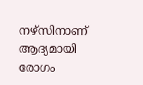നഴ്സിനാണ് ആദ്യമായി രോഗം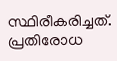സ്ഥിരീകരിച്ചത്. പ്രതിരോധ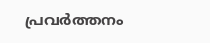പ്രവർത്തനം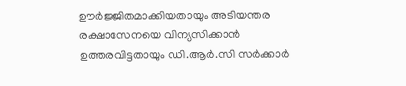ഊർജ്ജിതമാക്കിയതായും അടിയന്തര രക്ഷാസേനയെ വിന്യസിക്കാൻ ഉത്തരവിട്ടതായും ഡി.ആർ.സി സർക്കാർ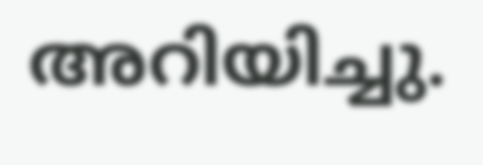അറിയിച്ചു.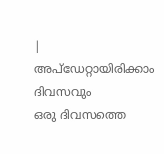|
അപ്ഡേറ്റായിരിക്കാം ദിവസവും
ഒരു ദിവസത്തെ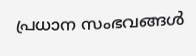പ്രധാന സംഭവങ്ങൾ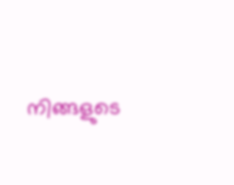നിങ്ങളുടെ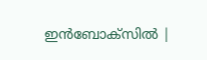ഇൻബോക്സിൽ |